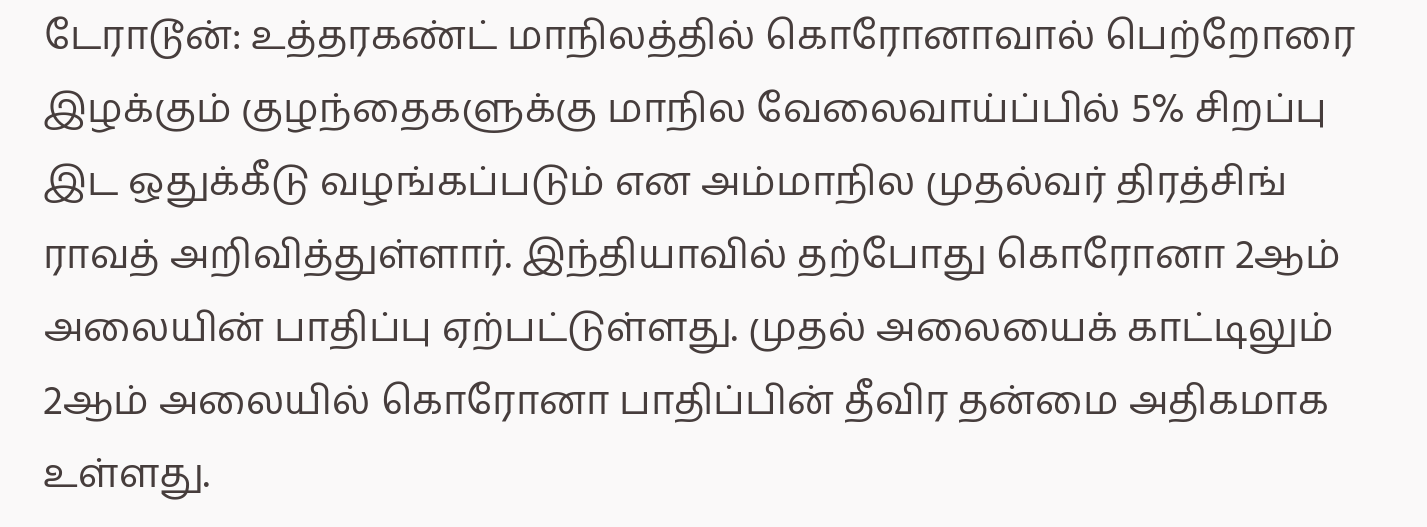டேராடூன்: உத்தரகண்ட் மாநிலத்தில் கொரோனாவால் பெற்றோரை இழக்கும் குழந்தைகளுக்கு மாநில வேலைவாய்ப்பில் 5% சிறப்பு இட ஒதுக்கீடு வழங்கப்படும் என அம்மாநில முதல்வர் திரத்சிங் ராவத் அறிவித்துள்ளார். இந்தியாவில் தற்போது கொரோனா 2ஆம் அலையின் பாதிப்பு ஏற்பட்டுள்ளது. முதல் அலையைக் காட்டிலும் 2ஆம் அலையில் கொரோனா பாதிப்பின் தீவிர தன்மை அதிகமாக உள்ளது.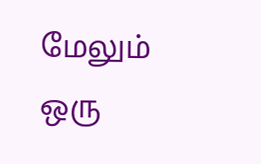மேலும் ஒரு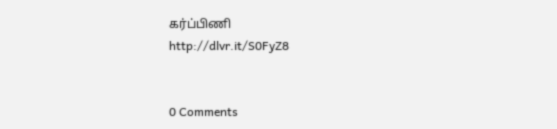கர்ப்பிணி
http://dlvr.it/S0FyZ8


0 Comments